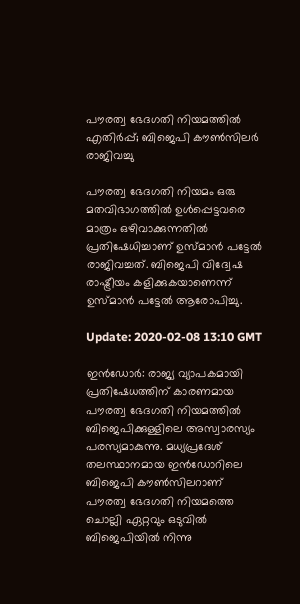പൗരത്വ ഭേദഗതി നിയമത്തില്‍ എതിര്‍പ്പ്; ബിജെപി കൗണ്‍സിലര്‍ രാജിവച്ചു

പൗരത്വ ഭേദഗതി നിയമം ഒരു മതവിഭാഗത്തില്‍ ഉള്‍പ്പെട്ടവരെ മാത്രം ഒഴിവാക്കുന്നതില്‍ പ്രതിഷേധിച്ചാണ് ഉസ്മാന്‍ പട്ടേല്‍ രാജിവച്ചത്. ബിജെപി വിദ്വേഷ രാഷ്ട്രീയം കളിക്കുകയാണെന്ന് ഉസ്മാന്‍ പട്ടേല്‍ ആരോപിച്ചു.

Update: 2020-02-08 13:10 GMT

ഇന്‍ഡോര്‍: രാജ്യ വ്യാപകമായി പ്രതിഷേധത്തിന് കാരണമായ പൗരത്വ ഭേദഗതി നിയമത്തില്‍ ബിജെപിക്കുള്ളിലെ അസ്വാരസ്യം പരസ്യമാകുന്നു. മധ്യപ്രദേശ് തലസ്ഥാനമായ ഇന്‍ഡോറിലെ ബിജെപി കൗണ്‍സിലറാണ് പൗരത്വ ഭേദഗതി നിയമത്തെ ചൊല്ലി ഏറ്റവും ഒടുവില്‍ ബിജെപിയില്‍ നിന്നു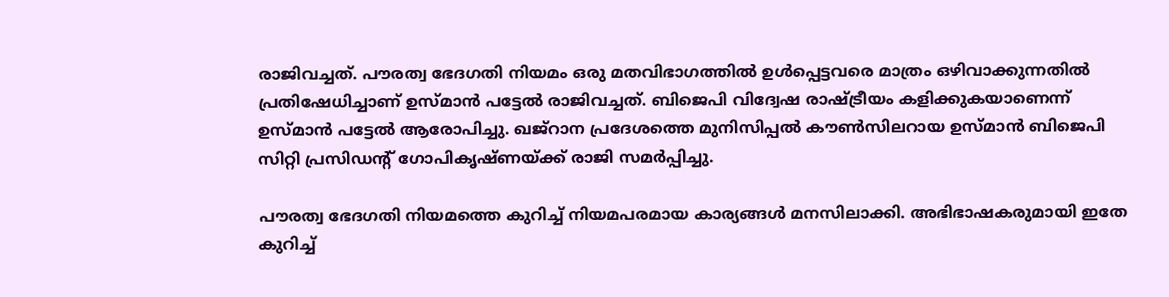രാജിവച്ചത്. പൗരത്വ ഭേദഗതി നിയമം ഒരു മതവിഭാഗത്തില്‍ ഉള്‍പ്പെട്ടവരെ മാത്രം ഒഴിവാക്കുന്നതില്‍ പ്രതിഷേധിച്ചാണ് ഉസ്മാന്‍ പട്ടേല്‍ രാജിവച്ചത്. ബിജെപി വിദ്വേഷ രാഷ്ട്രീയം കളിക്കുകയാണെന്ന് ഉസ്മാന്‍ പട്ടേല്‍ ആരോപിച്ചു. ഖജ്‌റാന പ്രദേശത്തെ മുനിസിപ്പല്‍ കൗണ്‍സിലറായ ഉസ്മാന്‍ ബിജെപി സിറ്റി പ്രസിഡന്റ് ഗോപികൃഷ്ണയ്ക്ക് രാജി സമര്‍പ്പിച്ചു.

പൗരത്വ ഭേദഗതി നിയമത്തെ കുറിച്ച് നിയമപരമായ കാര്യങ്ങള്‍ മനസിലാക്കി. അഭിഭാഷകരുമായി ഇതേ കുറിച്ച്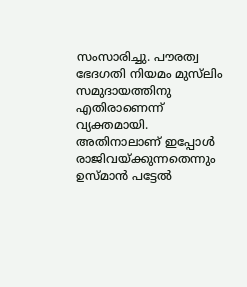സംസാരിച്ചു. പൗരത്വ ഭേദഗതി നിയമം മുസ്‌ലിം സമുദായത്തിനു എതിരാണെന്ന് വ്യക്തമായി. അതിനാലാണ് ഇപ്പോള്‍ രാജിവയ്ക്കുന്നതെന്നും ഉസ്മാന്‍ പട്ടേല്‍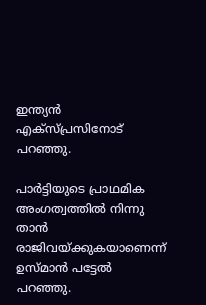ഇന്ത്യന്‍ എക്‌സ്പ്രസിനോട് പറഞ്ഞു.

പാര്‍ട്ടിയുടെ പ്രാഥമിക അംഗത്വത്തില്‍ നിന്നു താന്‍ രാജിവയ്ക്കുകയാണെന്ന് ഉസ്മാന്‍ പട്ടേല്‍ പറഞ്ഞു.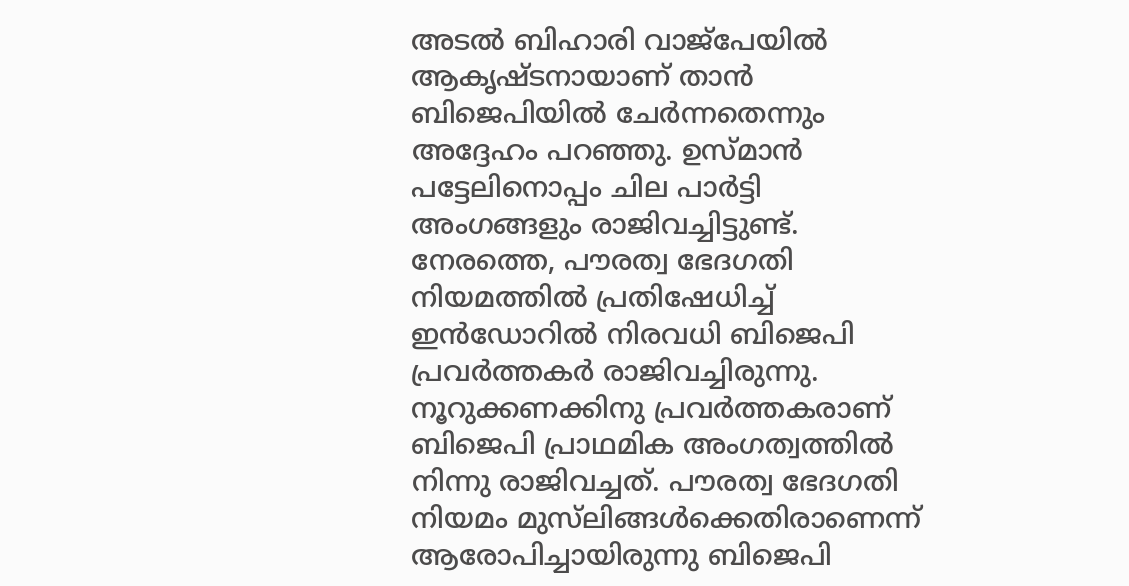അടല്‍ ബിഹാരി വാജ്‌പേയില്‍ ആകൃഷ്ടനായാണ് താന്‍ ബിജെപിയില്‍ ചേര്‍ന്നതെന്നും അദ്ദേഹം പറഞ്ഞു. ഉസ്മാന്‍ പട്ടേലിനൊപ്പം ചില പാര്‍ട്ടി അംഗങ്ങളും രാജിവച്ചിട്ടുണ്ട്. നേരത്തെ, പൗരത്വ ഭേദഗതി നിയമത്തില്‍ പ്രതിഷേധിച്ച് ഇന്‍ഡോറില്‍ നിരവധി ബിജെപി പ്രവര്‍ത്തകര്‍ രാജിവച്ചിരുന്നു. നൂറുക്കണക്കിനു പ്രവര്‍ത്തകരാണ് ബിജെപി പ്രാഥമിക അംഗത്വത്തില്‍ നിന്നു രാജിവച്ചത്. പൗരത്വ ഭേദഗതി നിയമം മുസ്‌ലിങ്ങള്‍ക്കെതിരാണെന്ന് ആരോപിച്ചായിരുന്നു ബിജെപി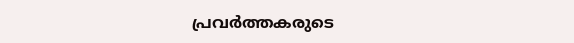പ്രവര്‍ത്തകരുടെ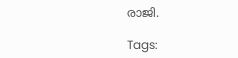രാജി.

Tags: